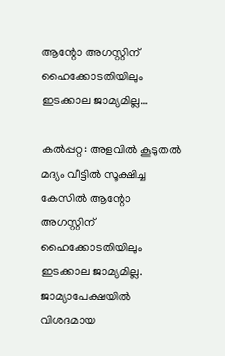ആന്റോ അഗസ്റ്റിന് ഹൈക്കോടതിയിലും ഇടക്കാല ജാമ്യമില്ല…

കൽപ്പറ്റ: അളവിൽ കൂടുതൽ മദ്യം വീട്ടിൽ സൂക്ഷിച്ച കേസിൽ ആന്റോ അഗസ്റ്റിന് ഹൈക്കോടതിയിലും ഇടക്കാല ജാമ്യമില്ല. ജാമ്യാപേക്ഷയിൽ വിശദമായ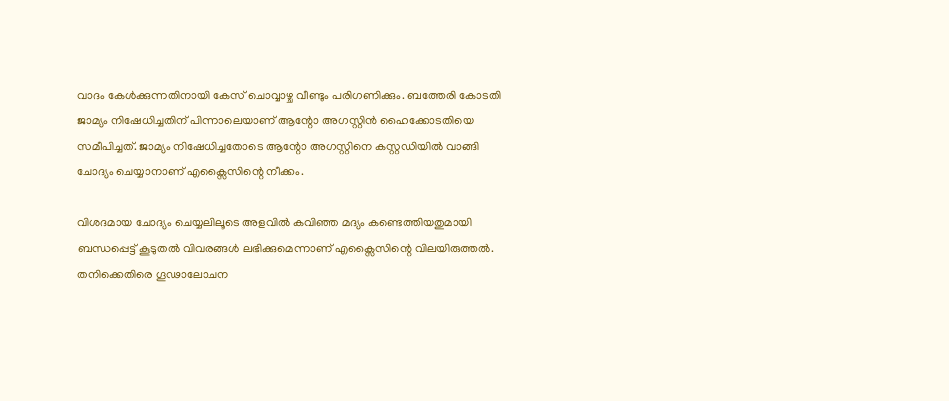വാദം കേൾക്കുന്നതിനായി കേസ് ചൊവ്വാഴ്ച വീണ്ടും പരിഗണിക്കും. ബത്തേരി കോടതി ജാമ്യം നിഷേധിച്ചതിന് പിന്നാലെയാണ് ആന്റോ അഗസ്റ്റിൻ ഹൈക്കോടതിയെ സമീപിച്ചത്. ജാമ്യം നിഷേധിച്ചതോടെ ആന്റോ അഗസ്റ്റിനെ കസ്റ്റഡിയിൽ വാങ്ങി ചോദ്യം ചെയ്യാനാണ് എക്സൈസിന്റെ നീക്കം.

വിശദമായ ചോദ്യം ചെയ്യലിലൂടെ അളവിൽ കവിഞ്ഞ മദ്യം കണ്ടെത്തിയതുമായി ബന്ധപ്പെട്ട് കൂടുതൽ വിവരങ്ങൾ ലഭിക്കുമെന്നാണ് എക്സൈസിന്റെ വിലയിരുത്തൽ. തനിക്കെതിരെ ഗൂഢാലോചന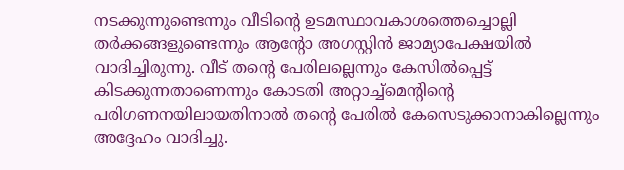നടക്കുന്നുണ്ടെന്നും വീടിന്റെ ഉടമസ്ഥാവകാശത്തെച്ചൊല്ലി തർക്കങ്ങളുണ്ടെന്നും ആന്റോ അഗസ്റ്റിൻ ജാമ്യാപേക്ഷയിൽ വാദിച്ചിരുന്നു. വീട് തന്റെ പേരിലല്ലെന്നും കേസിൽപ്പെട്ട് കിടക്കുന്നതാണെന്നും കോടതി അറ്റാച്ച്മെന്റിന്റെ പരിഗണനയിലായതിനാൽ തന്റെ പേരിൽ കേസെടുക്കാനാകില്ലെന്നും അദ്ദേഹം വാദിച്ചു.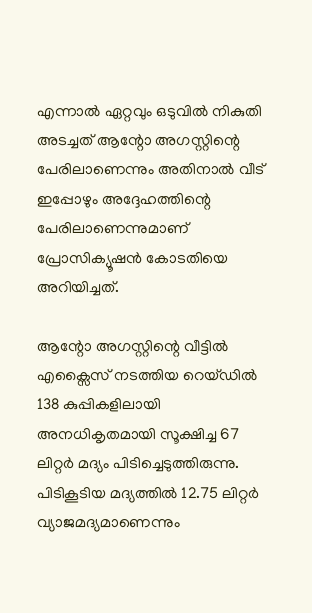എന്നാൽ ഏറ്റവും ഒടുവിൽ നികുതി അടച്ചത് ആന്റോ അഗസ്റ്റിന്റെ പേരിലാണെന്നും അതിനാൽ വീട് ഇപ്പോഴും അദ്ദേഹത്തിന്റെ പേരിലാണെന്നുമാണ് പ്രോസിക്യൂഷൻ കോടതിയെ അറിയിച്ചത്.

ആന്റോ അഗസ്റ്റിന്റെ വീട്ടിൽ എക്സൈസ് നടത്തിയ റെയ്ഡിൽ 138 കുപ്പികളിലായി അനധികൃതമായി സൂക്ഷിച്ച 67 ലിറ്റർ മദ്യം പിടിച്ചെടുത്തിരുന്നു. പിടികൂടിയ മദ്യത്തിൽ 12.75 ലിറ്റർ വ്യാജമദ്യമാണെന്നും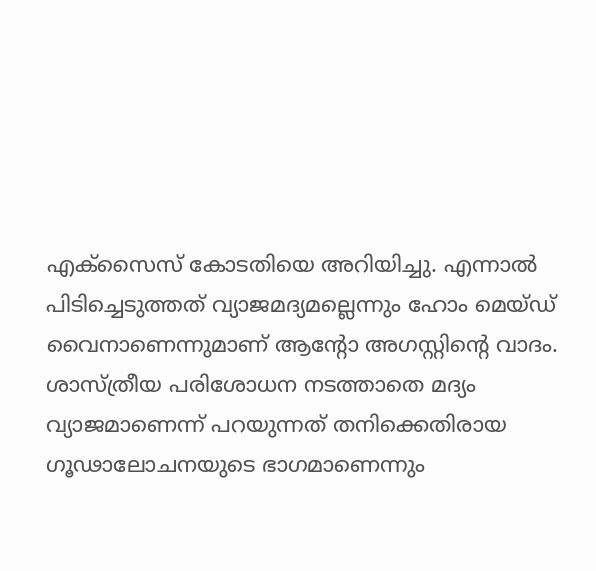എക്സൈസ് കോടതിയെ അറിയിച്ചു. എന്നാൽ പിടിച്ചെടുത്തത് വ്യാജമദ്യമല്ലെന്നും ഹോം മെയ്ഡ് വൈനാണെന്നുമാണ് ആന്റോ അഗസ്റ്റിന്റെ വാദം. ശാസ്ത്രീയ പരിശോധന നടത്താതെ മദ്യം വ്യാജമാണെന്ന് പറയുന്നത് തനിക്കെതിരായ ഗൂഢാലോചനയുടെ ഭാഗമാണെന്നും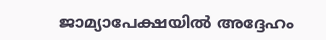ജാമ്യാപേക്ഷയിൽ അദ്ദേഹം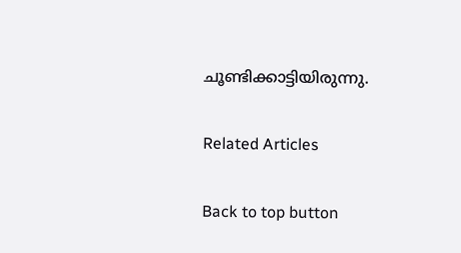ചൂണ്ടിക്കാട്ടിയിരുന്നു.

Related Articles

Back to top button